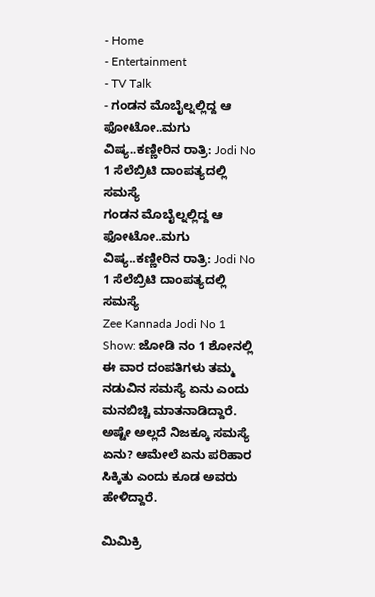- Home
- Entertainment
- TV Talk
- ಗಂಡನ ಮೊಬೈಲ್ನಲ್ಲಿದ್ದ ಆ ಫೋಟೋ..ಮಗು ವಿಷ್ಯ..ಕಣ್ಣೀರಿನ ರಾತ್ರಿ: Jodi No 1 ಸೆಲೆಬ್ರಿಟಿ ದಾಂಪತ್ಯದಲ್ಲಿ ಸಮಸ್ಯೆ
ಗಂಡನ ಮೊಬೈಲ್ನಲ್ಲಿದ್ದ ಆ ಫೋಟೋ..ಮಗು ವಿಷ್ಯ..ಕಣ್ಣೀರಿನ ರಾತ್ರಿ: Jodi No 1 ಸೆಲೆಬ್ರಿಟಿ ದಾಂಪತ್ಯದಲ್ಲಿ ಸಮಸ್ಯೆ
Zee Kannada Jodi No 1 Show: ಜೋಡಿ ನಂ 1 ಶೋನಲ್ಲಿ ಈ ವಾರ ದಂಪತಿಗಳು ತಮ್ಮ ನಡುವಿನ ಸಮಸ್ಯೆ ಏನು ಎಂದು ಮನಬಿಚ್ಚಿ ಮಾತನಾಡಿದ್ದಾರೆ. ಅಷ್ಟೇ ಅಲ್ಲದೆ ನಿಜಕ್ಕೂ ಸಮಸ್ಯೆ ಏನು? ಆಮೇಲೆ ಏನು ಪರಿಹಾರ ಸಿಕ್ಕಿತು ಎಂದು ಕೂಡ ಅವರು ಹೇಳಿದ್ದಾರೆ.

ಮಿಮಿಕ್ರಿ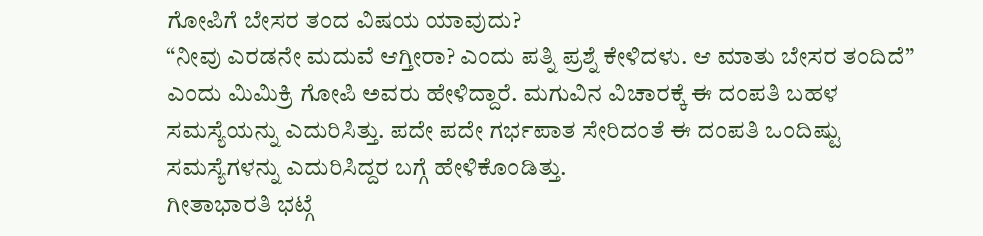ಗೋಪಿಗೆ ಬೇಸರ ತಂದ ವಿಷಯ ಯಾವುದು?
“ನೀವು ಎರಡನೇ ಮದುವೆ ಆಗ್ತೀರಾ? ಎಂದು ಪತ್ನಿ ಪ್ರಶ್ನೆ ಕೇಳಿದಳು. ಆ ಮಾತು ಬೇಸರ ತಂದಿದೆ” ಎಂದು ಮಿಮಿಕ್ರಿ ಗೋಪಿ ಅವರು ಹೇಳಿದ್ದಾರೆ. ಮಗುವಿನ ವಿಚಾರಕ್ಕೆ ಈ ದಂಪತಿ ಬಹಳ ಸಮಸ್ಯೆಯನ್ನು ಎದುರಿಸಿತ್ತು. ಪದೇ ಪದೇ ಗರ್ಭಪಾತ ಸೇರಿದಂತೆ ಈ ದಂಪತಿ ಒಂದಿಷ್ಟು ಸಮಸ್ಯೆಗಳನ್ನು ಎದುರಿಸಿದ್ದರ ಬಗ್ಗೆ ಹೇಳಿಕೊಂಡಿತ್ತು.
ಗೀತಾಭಾರತಿ ಭಟ್ಗೆ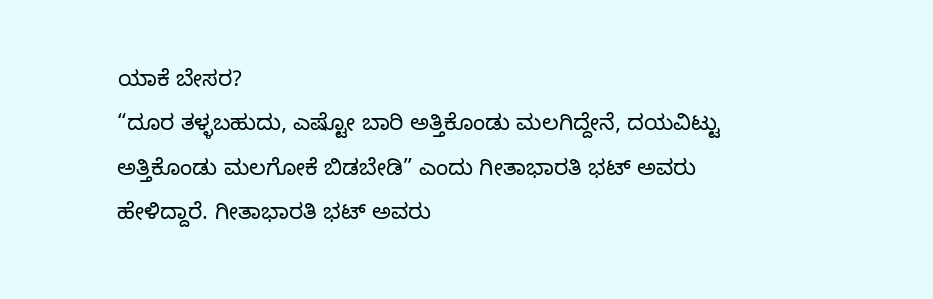ಯಾಕೆ ಬೇಸರ?
“ದೂರ ತಳ್ಳಬಹುದು, ಎಷ್ಟೋ ಬಾರಿ ಅತ್ತಿಕೊಂಡು ಮಲಗಿದ್ದೇನೆ, ದಯವಿಟ್ಟು ಅತ್ತಿಕೊಂಡು ಮಲಗೋಕೆ ಬಿಡಬೇಡಿ” ಎಂದು ಗೀತಾಭಾರತಿ ಭಟ್ ಅವರು ಹೇಳಿದ್ದಾರೆ. ಗೀತಾಭಾರತಿ ಭಟ್ ಅವರು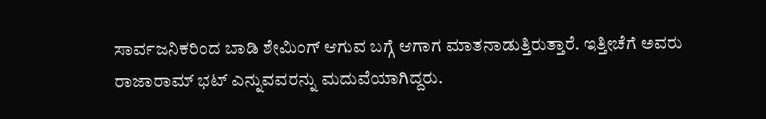ಸಾರ್ವಜನಿಕರಿಂದ ಬಾಡಿ ಶೇಮಿಂಗ್ ಆಗುವ ಬಗ್ಗೆ ಆಗಾಗ ಮಾತನಾಡುತ್ತಿರುತ್ತಾರೆ. ಇತ್ತೀಚೆಗೆ ಅವರು ರಾಜಾರಾಮ್ ಭಟ್ ಎನ್ನುವವರನ್ನು ಮದುವೆಯಾಗಿದ್ದರು.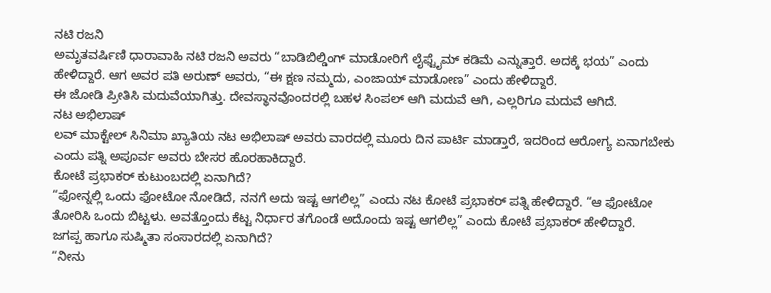ನಟಿ ರಜನಿ
ಅಮೃತವರ್ಷಿಣಿ ಧಾರಾವಾಹಿ ನಟಿ ರಜನಿ ಅವರು “ಬಾಡಿಬಿಲ್ಡಿಂಗ್ ಮಾಡೋರಿಗೆ ಲೈಫ್ಟೈಮ್ ಕಡಿಮೆ ಎನ್ನುತ್ತಾರೆ. ಅದಕ್ಕೆ ಭಯ” ಎಂದು ಹೇಳಿದ್ದಾರೆ. ಆಗ ಅವರ ಪತಿ ಅರುಣ್ ಅವರು, “ಈ ಕ್ಷಣ ನಮ್ಮದು, ಎಂಜಾಯ್ ಮಾಡೋಣ” ಎಂದು ಹೇಳಿದ್ದಾರೆ.
ಈ ಜೋಡಿ ಪ್ರೀತಿಸಿ ಮದುವೆಯಾಗಿತ್ತು. ದೇವಸ್ಥಾನವೊಂದರಲ್ಲಿ ಬಹಳ ಸಿಂಪಲ್ ಆಗಿ ಮದುವೆ ಆಗಿ, ಎಲ್ಲರಿಗೂ ಮದುವೆ ಆಗಿದೆ.
ನಟ ಅಭಿಲಾಷ್
ಲವ್ ಮಾಕ್ಟೇಲ್ ಸಿನಿಮಾ ಖ್ಯಾತಿಯ ನಟ ಅಭಿಲಾಷ್ ಅವರು ವಾರದಲ್ಲಿ ಮೂರು ದಿನ ಪಾರ್ಟಿ ಮಾಡ್ತಾರೆ, ಇದರಿಂದ ಆರೋಗ್ಯ ಏನಾಗಬೇಕು ಎಂದು ಪತ್ನಿ ಅಪೂರ್ವ ಅವರು ಬೇಸರ ಹೊರಹಾಕಿದ್ದಾರೆ.
ಕೋಟೆ ಪ್ರಭಾಕರ್ ಕುಟುಂಬದಲ್ಲಿ ಏನಾಗಿದೆ?
“ಫೋನ್ನಲ್ಲಿ ಒಂದು ಫೋಟೋ ನೋಡಿದೆ, ನನಗೆ ಅದು ಇಷ್ಟ ಆಗಲಿಲ್ಲ” ಎಂದು ನಟ ಕೋಟೆ ಪ್ರಭಾಕರ್ ಪತ್ನಿ ಹೇಳಿದ್ದಾರೆ. “ಆ ಫೋಟೋ ತೋರಿಸಿ ಒಂದು ಬಿಟ್ಟಳು. ಅವತ್ತೊಂದು ಕೆಟ್ಟ ನಿರ್ಧಾರ ತಗೊಂಡೆ ಅದೊಂದು ಇಷ್ಟ ಆಗಲಿಲ್ಲ” ಎಂದು ಕೋಟೆ ಪ್ರಭಾಕರ್ ಹೇಳಿದ್ದಾರೆ.
ಜಗಪ್ಪ ಹಾಗೂ ಸುಷ್ಮಿತಾ ಸಂಸಾರದಲ್ಲಿ ಏನಾಗಿದೆ?
“ನೀನು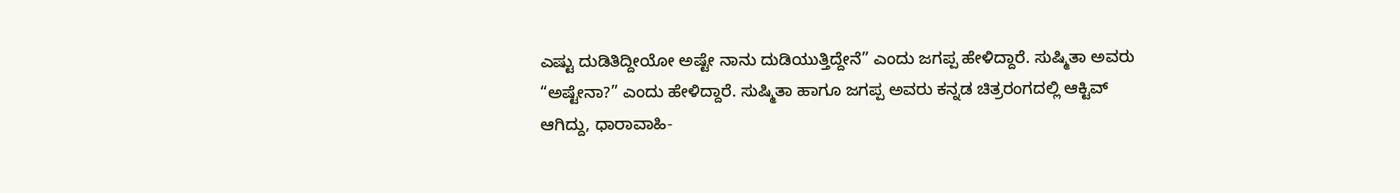ಎಷ್ಟು ದುಡಿತಿದ್ದೀಯೋ ಅಷ್ಟೇ ನಾನು ದುಡಿಯುತ್ತಿದ್ದೇನೆ” ಎಂದು ಜಗಪ್ಪ ಹೇಳಿದ್ದಾರೆ. ಸುಷ್ಮಿತಾ ಅವರು “ಅಷ್ಟೇನಾ?” ಎಂದು ಹೇಳಿದ್ದಾರೆ. ಸುಷ್ಮಿತಾ ಹಾಗೂ ಜಗಪ್ಪ ಅವರು ಕನ್ನಡ ಚಿತ್ರರಂಗದಲ್ಲಿ ಆಕ್ಟಿವ್ ಆಗಿದ್ದು, ಧಾರಾವಾಹಿ-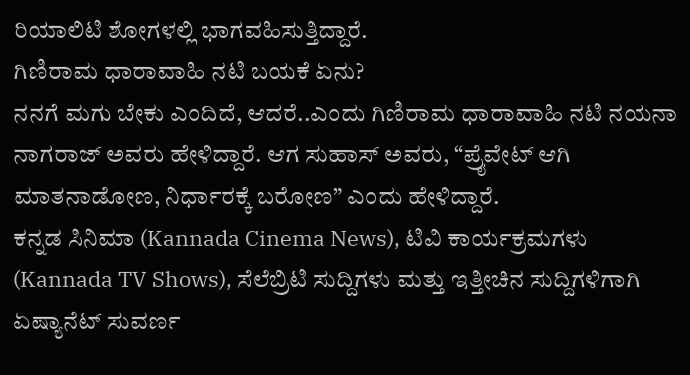ರಿಯಾಲಿಟಿ ಶೋಗಳಲ್ಲಿ ಭಾಗವಹಿಸುತ್ತಿದ್ದಾರೆ.
ಗಿಣಿರಾಮ ಧಾರಾವಾಹಿ ನಟಿ ಬಯಕೆ ಏನು?
ನನಗೆ ಮಗು ಬೇಕು ಎಂದಿದೆ, ಆದರೆ..ಎಂದು ಗಿಣಿರಾಮ ಧಾರಾವಾಹಿ ನಟಿ ನಯನಾ ನಾಗರಾಜ್ ಅವರು ಹೇಳಿದ್ದಾರೆ. ಆಗ ಸುಹಾಸ್ ಅವರು, “ಪ್ರೈವೇಟ್ ಆಗಿ ಮಾತನಾಡೋಣ, ನಿರ್ಧಾರಕ್ಕೆ ಬರೋಣ” ಎಂದು ಹೇಳಿದ್ದಾರೆ.
ಕನ್ನಡ ಸಿನಿಮಾ (Kannada Cinema News), ಟಿವಿ ಕಾರ್ಯಕ್ರಮಗಳು (Kannada TV Shows), ಸೆಲೆಬ್ರಿಟಿ ಸುದ್ದಿಗಳು ಮತ್ತು ಇತ್ತೀಚಿನ ಸುದ್ದಿಗಳಿಗಾಗಿ ಏಷ್ಯಾನೆಟ್ ಸುವರ್ಣ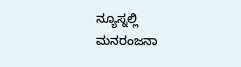ನ್ಯೂಸ್ನಲ್ಲಿ ಮನರಂಜನಾ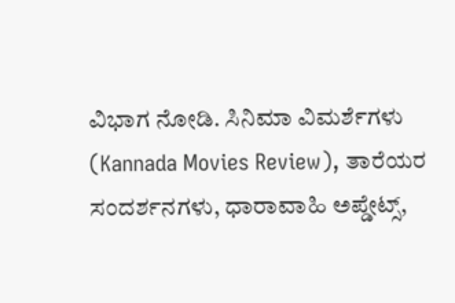ವಿಭಾಗ ನೋಡಿ. ಸಿನಿಮಾ ವಿಮರ್ಶೆಗಳು (Kannada Movies Review), ತಾರೆಯರ ಸಂದರ್ಶನಗಳು, ಧಾರಾವಾಹಿ ಅಪ್ಡೇಟ್ಸ್,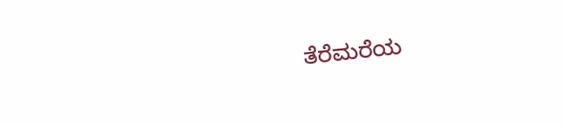ತೆರೆಮರೆಯ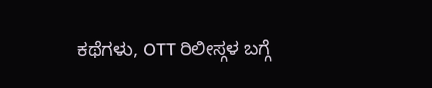ಕಥೆಗಳು, OTT ರಿಲೀಸ್ಗಳ ಬಗ್ಗೆ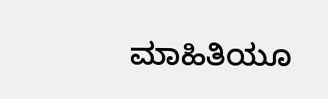ಮಾಹಿತಿಯೂ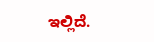ಇಲ್ಲಿದೆ.